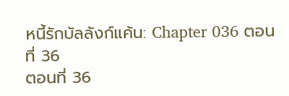หนี้รักบัลลังก์แค้น: Chapter 036 ตอนที่ 36
ตอนที่ 36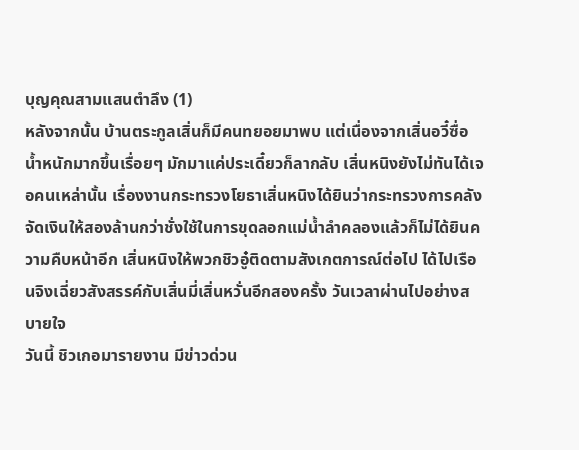บุญคุณสามแสนตำลึง (1)
หลังจากนั้น บ้านตระกูลเสิ่นก็มีคนทยอยมาพบ แต่เนื่องจากเสิ่นอวี๋ซื่อน้ำหนักมากขึ้นเรื่อยๆ มักมาแค่ประเดี๋ยวก็ลากลับ เสิ่นหนิงยังไม่ทันได้เจอคนเหล่านั้น เรื่องงานกระทรวงโยธาเสิ่นหนิงได้ยินว่ากระทรวงการคลังจัดเงินให้สองล้านกว่าชั่งใช้ในการขุดลอกแม่น้ำลำคลองแล้วก็ไม่ได้ยินความคืบหน้าอีก เสิ่นหนิงให้พวกชิวอู๋ติดตามสังเกตการณ์ต่อไป ได้ไปเรือนจิงเฉี่ยวสังสรรค์กับเสิ่นมี่เสิ่นหวั่นอีกสองครั้ง วันเวลาผ่านไปอย่างสบายใจ
วันนี้ ชิวเกอมารายงาน มีข่าวด่วน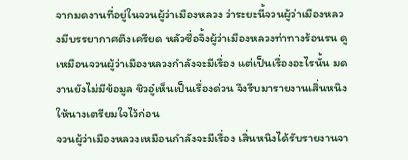จากมดงานที่อยู่ในจวนผู้ว่าเมืองหลวง ว่าระยะนี้จวนผู้ว่าเมืองหลวงมีบรรยากาศตึงเครียด หลัวซื่อจิ้งผู้ว่าเมืองหลวงท่าทางร้อนรน ดูเหมือนจวนผู้ว่าเมืองหลวงกำลังจะมีเรื่อง แต่เป็นเรื่องอะไรนั้น มดงานยังไม่มีข้อมูล ชิวอู๋เห็นเป็นเรื่องด่วน จึงรีบมารายงานเสิ่นหนิง ให้นางเตรียมใจไว้ก่อน
จวนผู้ว่าเมืองหลวงเหมือนกำลังจะมีเรื่อง เสิ่นหนิงได้รับรายงานจา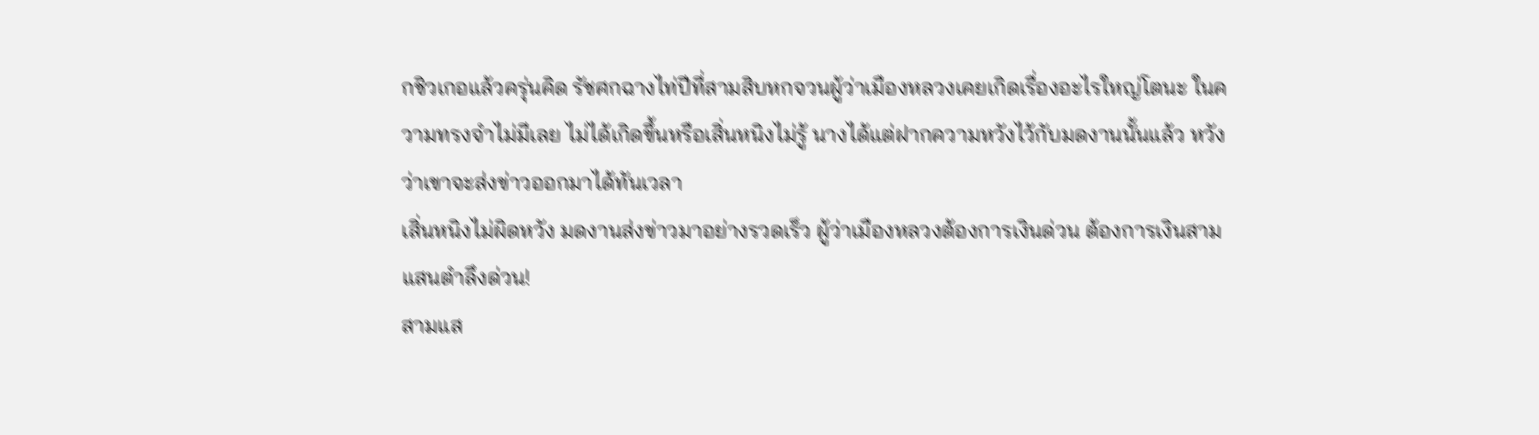กชิวเกอแล้วครุ่นคิด รัชศกฉางไท่ปีที่สามสิบหกจวนผู้ว่าเมืองหลวงเคยเกิดเรื่องอะไรใหญ่โตนะ ในความทรงจำไม่มีเลย ไม่ได้เกิดขึ้นหรือเสิ่นหนิงไม่รู้ นางได้แต่ฝากความหวังไว้กับมดงานนั้นแล้ว หวังว่าเขาจะส่งข่าวออกมาได้ทันเวลา
เสิ่นหนิงไม่ผิดหวัง มดงานส่งข่าวมาอย่างรวดเร็ว ผู้ว่าเมืองหลวงต้องการเงินด่วน ต้องการเงินสามแสนตำลึงด่วน!
สามแส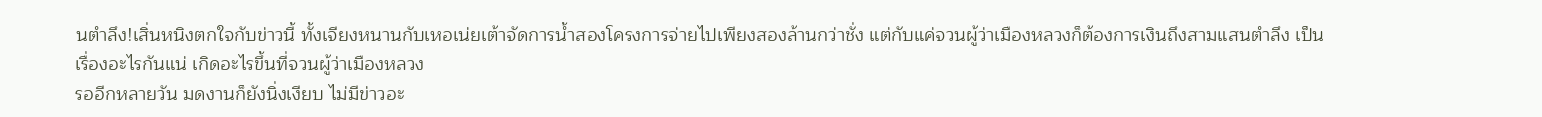นตำลึง!เสิ่นหนิงตกใจกับข่าวนี้ ทั้งเจียงหนานกับเหอเน่ยเต้าจัดการน้ำสองโครงการจ่ายไปเพียงสองล้านกว่าชั่ง แต่กับแค่จวนผู้ว่าเมืองหลวงก็ต้องการเงินถึงสามแสนตำลึง เป็นเรื่องอะไรกันแน่ เกิดอะไรขึ้นที่จวนผู้ว่าเมืองหลวง
รออีกหลายวัน มดงานก็ยังนิ่งเงียบ ไม่มีข่าวอะ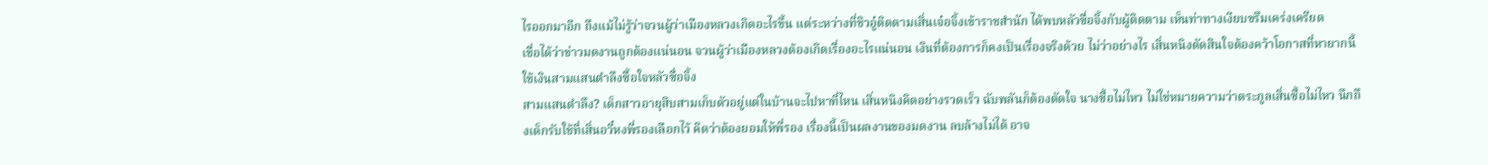ไรออกมาอีก ถึงแม้ไม่รู้ว่าจวนผู้ว่าเมืองหลวงเกิดอะไรขึ้น แต่ระหว่างที่ชิวอู๋ติดตามเสิ่นเจ๋อจิ้งเข้าราชสำนัก ได้พบหลัวซื่อจิ้งกับผู้ติดตาม เห็นท่าทางเงียบขรึมเคร่งเครียด
เชื่อได้ว่าข่าวมดงานถูกต้องแน่นอน จวนผู้ว่าเมืองหลวงต้องเกิดเรื่องอะไรแน่นอน เงินที่ต้องการก็คงเป็นเรื่องจริงด้วย ไม่ว่าอย่างไร เสิ่นหนิงตัดสินใจต้องคว้าโอกาสที่หายากนี้ ใช้เงินสามแสนตำลึงซื้อใจหลัวซื่อจิ้ง
สามแสนตำลึง? เด็กสาวอายุสิบสามเก็บตัวอยู่แต่ในบ้านจะไปหาที่ไหน เสิ่นหนิงคิดอย่างรวดเร็ว ฉับพลันก็ต้องตัดใจ นางซื้อไม่ไหว ไม่ใช่หมายความว่าตระกูลเสิ่นซื้อไม่ไหว นึกถึงเด็กรับใช้ที่เสิ่นอวี๋หงพี่รองเลือกไว้ คิดว่าต้องยอมให้พี่รอง เรื่องนี้เป็นผลงานของมดงาน ลบล้างไม่ได้ อาจ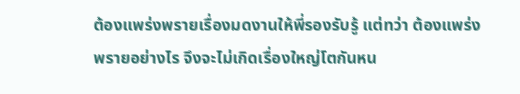ต้องแพร่งพรายเรื่องมดงานให้พี่รองรับรู้ แต่ทว่า ต้องแพร่งพรายอย่างไร จึงจะไม่เกิดเรื่องใหญ่โตกันหน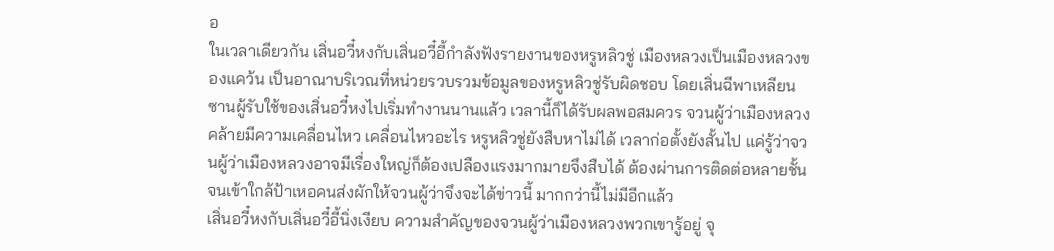อ
ในเวลาเดียวกัน เสิ่นอวี๋หงกับเสิ่นอวี๋อี้กำลังฟังรายงานของหรูหลิวชู่ เมืองหลวงเป็นเมืองหลวงของแคว้น เป็นอาณาบริเวณที่หน่วยรวบรวมข้อมูลของหรูหลิวชู่รับผิดชอบ โดยเสิ่นฉีพาเหลียนซานผู้รับใช้ของเสิ่นอวี๋หงไปเริ่มทำงานนานแล้ว เวลานี้ก็ได้รับผลพอสมควร จวนผู้ว่าเมืองหลวงคล้ายมีความเคลื่อนไหว เคลื่อนไหวอะไร หรูหลิวชู่ยังสืบหาไม่ได้ เวลาก่อตั้งยังสั้นไป แค่รู้ว่าจวนผู้ว่าเมืองหลวงอาจมีเรื่องใหญ่ก็ต้องเปลืองแรงมากมายจึงสืบได้ ต้องผ่านการติดต่อหลายชั้นจนเข้าใกล้ป้าเหอคนส่งผักให้จวนผู้ว่าจึงจะได้ข่าวนี้ มากกว่านี้ไม่มีอีกแล้ว
เสิ่นอวี๋หงกับเสิ่นอวี๋อี้นิ่งเงียบ ความสำคัญของจวนผู้ว่าเมืองหลวงพวกเขารู้อยู่ จุ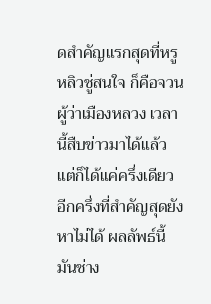ดสำคัญแรกสุดที่หรูหลิวชู่สนใจ ก็คือจวนผู้ว่าเมืองหลวง เวลานี้สืบข่าวมาได้แล้ว แต่ก็ได้แค่ครึ่งเดียว อีกครึ่งที่สำคัญสุดยังหาไม่ได้ ผลลัพธ์นี้มันช่าง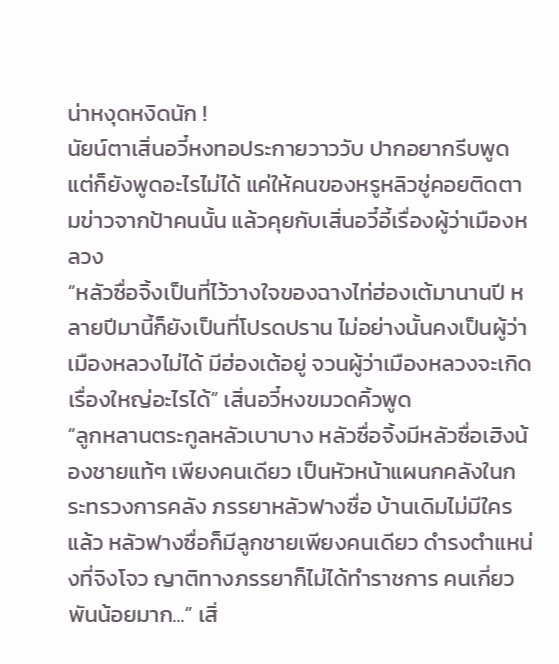น่าหงุดหงิดนัก !
นัยน์ตาเสิ่นอวี๋หงทอประกายวาววับ ปากอยากรีบพูด แต่ก็ยังพูดอะไรไม่ได้ แค่ให้คนของหรูหลิวชู่คอยติดตามข่าวจากป้าคนนั้น แล้วคุยกับเสิ่นอวี๋อี้เรื่องผู้ว่าเมืองหลวง
“หลัวซื่อจิ้งเป็นที่ไว้วางใจของฉางไท่ฮ่องเต้มานานปี หลายปีมานี้ก็ยังเป็นที่โปรดปราน ไม่อย่างนั้นคงเป็นผู้ว่าเมืองหลวงไม่ได้ มีฮ่องเต้อยู่ จวนผู้ว่าเมืองหลวงจะเกิดเรื่องใหญ่อะไรได้” เสิ่นอวี๋หงขมวดคิ้วพูด
“ลูกหลานตระกูลหลัวเบาบาง หลัวซื่อจิ้งมีหลัวซื่อเฮิงน้องชายแท้ๆ เพียงคนเดียว เป็นหัวหน้าแผนกคลังในกระทรวงการคลัง ภรรยาหลัวฟางซื่อ บ้านเดิมไม่มีใครแล้ว หลัวฟางซื่อก็มีลูกชายเพียงคนเดียว ดำรงตำแหน่งที่จิงโจว ญาติทางภรรยาก็ไม่ได้ทำราชการ คนเกี่ยวพันน้อยมาก...” เสิ่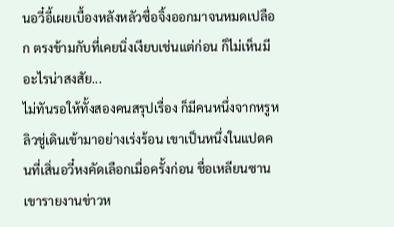นอวี๋อี้เผยเบื้องหลังหลัวซื่อจิ้งออกมาจนหมดเปลือก ตรงข้ามกับที่เคยนิ่งเงียบเช่นแต่ก่อน ก็ไม่เห็นมีอะไรน่าสงสัย...
ไม่ทันรอให้ทั้งสองคนสรุปเรื่อง ก็มีคนหนึ่งจากหรูหลิวชู่เดินเข้ามาอย่างเร่งร้อน เขาเป็นหนึ่งในแปดคนที่เสิ่นอวี๋หงคัดเลือกเมื่อครั้งก่อน ชื่อเหลียนซาน เขารายงานข่าวห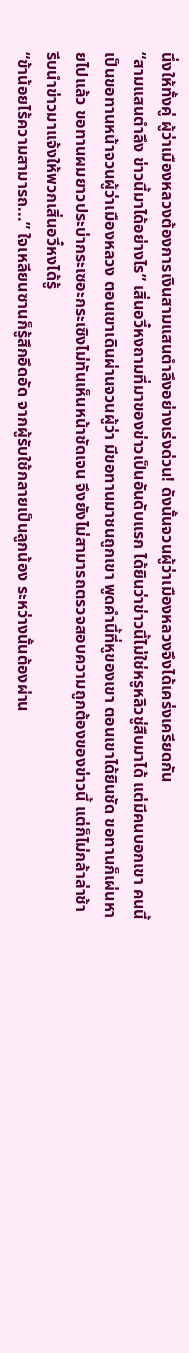นึ่งให้ทั้งคู่ ผู้ว่าเมืองหลวงต้องการเงินสามแสนตำลึงอย่างเร่งด่วน! ดังนั้นจวนผู้ว่าเมืองหลวงจึงได้เคร่งเครียดกัน
“สามแสนตำลึง ข่าวนี้มาได้อย่างไร” เสิ่นอวี๋หงถามที่มาของข่าวเป็นอันดับแรก ได้ยินว่าข่าวนี้ไม่ใช่หรูหลิวชู่สืบมาได้ แต่มีคนบอกเขา คนนี้เป็นขอทานหน้าจวนผู้ว่าเมืองหลวง ตอนเขาเดินผ่านจวนผู้ว่า มีขอทานมาชนถูกเขา พูดคำนี้ที่หูของเขา ตอนเขาได้ยินชัด ขอทานก็เผ่นหายไปแล้ว ขอทานผมยาวประบ่ากระเซอะกระเซิงไม่ทันเห็นหน้าชัดเจน จึงยังไม่สามารถตรวจสอบความถูกต้องของข่าวนี้ แต่ก็ไม่กล้าล่าช้า รีบนำข่าวมาแจ้งให้พวกเสิ่นอวี๋หงได้รู้
“ข้าน้อยไร้ความสามารถ...” ใจเหลียนซานก็รู้สึกอึดอัด จากผู้รับใช้กลายเป็นลูกน้อง ระหว่างนั้นต้องผ่าน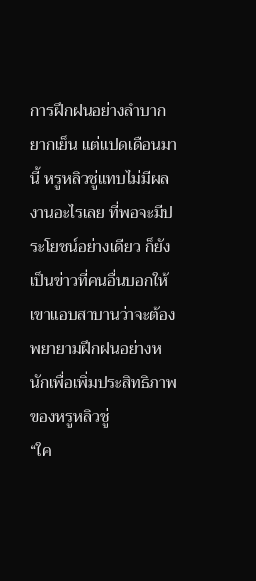การฝึกฝนอย่างลำบากยากเย็น แต่แปดเดือนมานี้ หรูหลิวชู่แทบไม่มีผลงานอะไรเลย ที่พอจะมีประโยชน์อย่างเดียว ก็ยังเป็นข่าวที่คนอื่นบอกให้ เขาแอบสาบานว่าจะต้องพยายามฝึกฝนอย่างหนักเพื่อเพิ่มประสิทธิภาพของหรูหลิวชู่
“ใค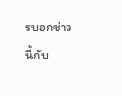รบอกข่าวนี้กับ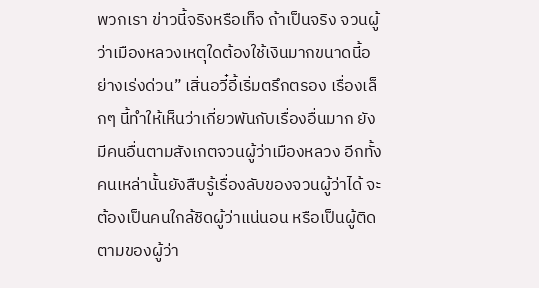พวกเรา ข่าวนี้จริงหรือเท็จ ถ้าเป็นจริง จวนผู้ว่าเมืองหลวงเหตุใดต้องใช้เงินมากขนาดนี้อย่างเร่งด่วน” เสิ่นอวี๋อี้เริ่มตรึกตรอง เรื่องเล็กๆ นี้ทำให้เห็นว่าเกี่ยวพันกับเรื่องอื่นมาก ยังมีคนอื่นตามสังเกตจวนผู้ว่าเมืองหลวง อีกทั้งคนเหล่านั้นยังสืบรู้เรื่องลับของจวนผู้ว่าได้ จะต้องเป็นคนใกล้ชิดผู้ว่าแน่นอน หรือเป็นผู้ติดตามของผู้ว่า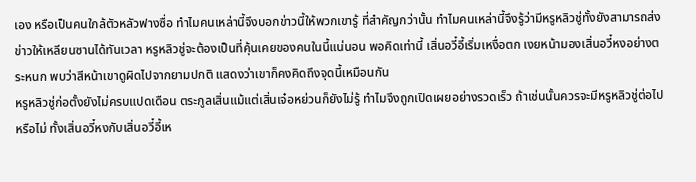เอง หรือเป็นคนใกล้ตัวหลัวฟางซื่อ ทำไมคนเหล่านี้จึงบอกข่าวนี้ให้พวกเขารู้ ที่สำคัญกว่านั้น ทำไมคนเหล่านี้จึงรู้ว่ามีหรูหลิวชู่ทั้งยังสามารถส่งข่าวให้เหลียนซานได้ทันเวลา หรูหลิวชู่จะต้องเป็นที่คุ้นเคยของคนในนี้แน่นอน พอคิดเท่านี้ เสิ่นอวี๋อี้เริ่มเหงื่อตก เงยหน้ามองเสิ่นอวี๋หงอย่างตระหนก พบว่าสีหน้าเขาดูผิดไปจากยามปกติ แสดงว่าเขาก็คงคิดถึงจุดนี้เหมือนกัน
หรูหลิวชู่ก่อตั้งยังไม่ครบแปดเดือน ตระกูลเสิ่นแม้แต่เสิ่นเจ๋อหย่วนก็ยังไม่รู้ ทำไมจึงถูกเปิดเผยอย่างรวดเร็ว ถ้าเช่นนั้นควรจะมีหรูหลิวชู่ต่อไปหรือไม่ ทั้งเสิ่นอวี๋หงกับเสิ่นอวี๋อี้เห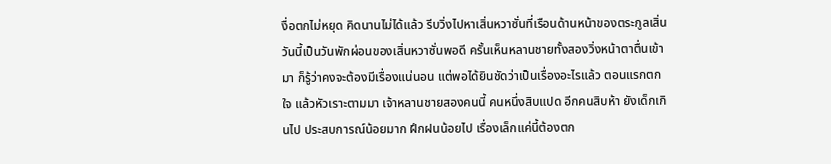งื่อตกไม่หยุด คิดนานไม่ได้แล้ว รีบวิ่งไปหาเสิ่นหวาซั่นที่เรือนด้านหน้าของตระกูลเสิ่น
วันนี้เป็นวันพักผ่อนของเสิ่นหวาซั่นพอดี ครั้นเห็นหลานชายทั้งสองวิ่งหน้าตาตื่นเข้ามา ก็รู้ว่าคงจะต้องมีเรื่องแน่นอน แต่พอได้ยินชัดว่าเป็นเรื่องอะไรแล้ว ตอนแรกตกใจ แล้วหัวเราะตามมา เจ้าหลานชายสองคนนี้ คนหนึ่งสิบแปด อีกคนสิบห้า ยังเด็กเกินไป ประสบการณ์น้อยมาก ฝึกฝนน้อยไป เรื่องเล็กแค่นี้ต้องตก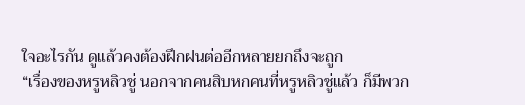ใจอะไรกัน ดูแล้วคงต้องฝึกฝนต่ออีกหลายยกถึงจะถูก
“เรื่องของหรูหลิวชู่ นอกจากคนสิบหกคนที่หรูหลิวชู่แล้ว ก็มีพวก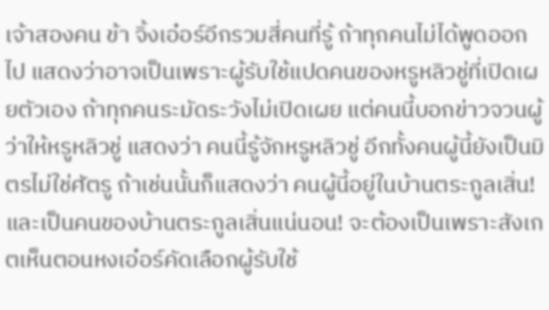เจ้าสองคน ข้า จิ้งเอ๋อร์อีกรวมสี่คนที่รู้ ถ้าทุกคนไม่ได้พูดออกไป แสดงว่าอาจเป็นเพราะผู้รับใช้แปดคนของหรูหลิวชู่ที่เปิดเผยตัวเอง ถ้าทุกคนระมัดระวังไม่เปิดเผย แต่คนนี้บอกข่าวจวนผู้ว่าให้หรูหลิวชู่ แสดงว่า คนนี้รู้จักหรูหลิวชู่ อีกทั้งคนผู้นี้ยังเป็นมิตรไม่ใช่ศัตรู ถ้าเช่นนั้นก็แสดงว่า คนผู้นี้อยู่ในบ้านตระกูลเสิ่น! และเป็นคนของบ้านตระกูลเสิ่นแน่นอน! จะต้องเป็นเพราะสังเกตเห็นตอนหงเอ๋อร์คัดเลือกผู้รับใช้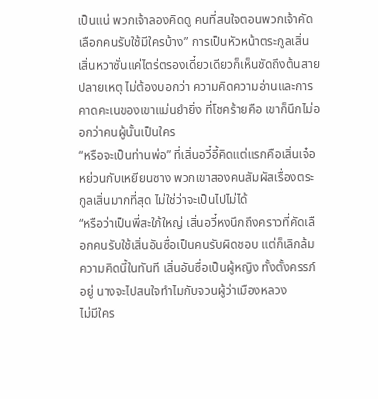เป็นแน่ พวกเจ้าลองคิดดู คนที่สนใจตอนพวกเจ้าคัดเลือกคนรับใช้มีใครบ้าง” การเป็นหัวหน้าตระกูลเสิ่น เสิ่นหวาซั่นแค่ไตร่ตรองเดี๋ยวเดียวก็เห็นชัดถึงต้นสายปลายเหตุ ไม่ต้องบอกว่า ความคิดความอ่านและการคาดคะเนของเขาแม่นยำยิ่ง ที่โชคร้ายคือ เขาก็นึกไม่ออกว่าคนผู้นั้นเป็นใคร
“หรือจะเป็นท่านพ่อ” ที่เสิ่นอวี๋อี้คิดแต่แรกคือเสิ่นเจ๋อหย่วนกับเหยียนซาง พวกเขาสองคนสัมผัสเรื่องตระกูลเสิ่นมากที่สุด ไม่ใช่ว่าจะเป็นไปไม่ได้
“หรือว่าเป็นพี่สะใภ้ใหญ่ เสิ่นอวี๋หงนึกถึงคราวที่คัดเลือกคนรับใช้เสิ่นอันซื่อเป็นคนรับผิดชอบ แต่ก็เลิกล้มความคิดนี้ในทันที เสิ่นอันซื่อเป็นผู้หญิง ทั้งตั้งครรภ์อยู่ นางจะไปสนใจทำไมกับจวนผู้ว่าเมืองหลวง
ไม่มีใคร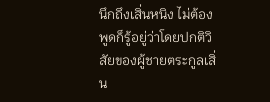นึกถึงเสิ่นหนิง ไม่ต้องพูดก็รู้อยู่ว่าโดยปกติวิสัยของผู้ชายตระกูลเสิ่น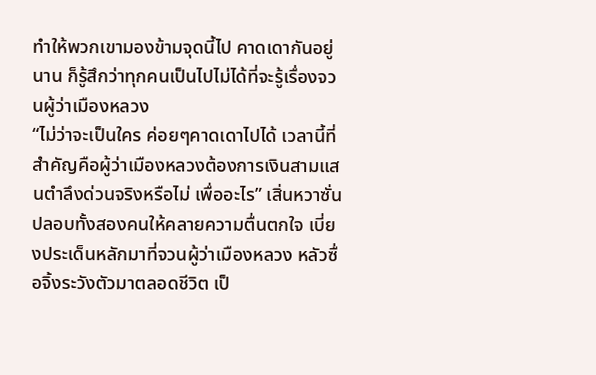ทำให้พวกเขามองข้ามจุดนี้ไป คาดเดากันอยู่นาน ก็รู้สึกว่าทุกคนเป็นไปไม่ได้ที่จะรู้เรื่องจวนผู้ว่าเมืองหลวง
“ไม่ว่าจะเป็นใคร ค่อยๆคาดเดาไปได้ เวลานี้ที่สำคัญคือผู้ว่าเมืองหลวงต้องการเงินสามแสนตำลึงด่วนจริงหรือไม่ เพื่ออะไร” เสิ่นหวาซั่นปลอบทั้งสองคนให้คลายความตื่นตกใจ เบี่ยงประเด็นหลักมาที่จวนผู้ว่าเมืองหลวง หลัวซื่อจิ้งระวังตัวมาตลอดชีวิต เป็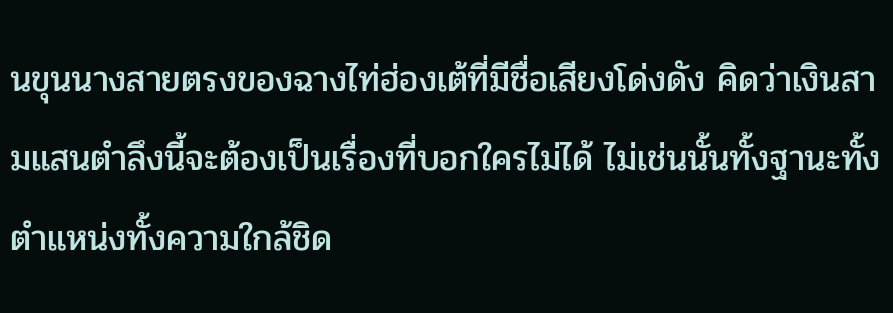นขุนนางสายตรงของฉางไท่ฮ่องเต้ที่มีชื่อเสียงโด่งดัง คิดว่าเงินสามแสนตำลึงนี้จะต้องเป็นเรื่องที่บอกใครไม่ได้ ไม่เช่นนั้นทั้งฐานะทั้งตำแหน่งทั้งความใกล้ชิด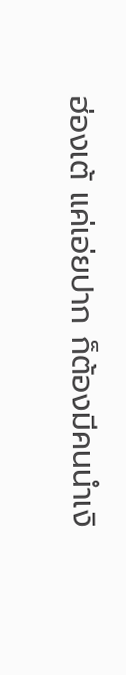ฮ่องเต้ แค่เอ่ยปาก ก็ต้องมีคนนำเงิ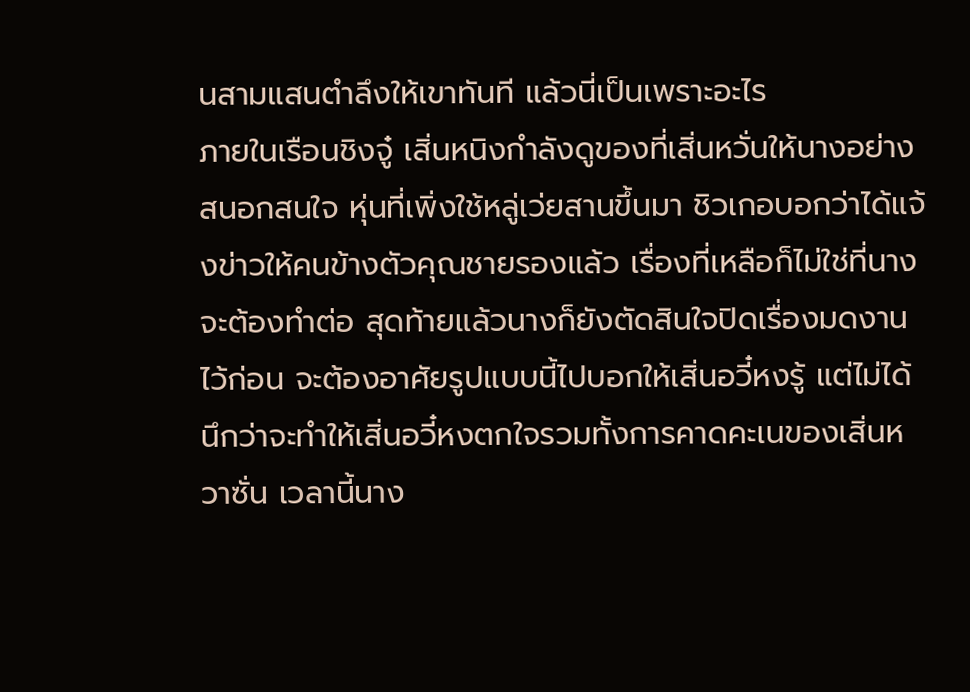นสามแสนตำลึงให้เขาทันที แล้วนี่เป็นเพราะอะไร
ภายในเรือนชิงจู๋ เสิ่นหนิงกำลังดูของที่เสิ่นหวั่นให้นางอย่างสนอกสนใจ หุ่นที่เพิ่งใช้หลู่เว่ยสานขึ้นมา ชิวเกอบอกว่าได้แจ้งข่าวให้คนข้างตัวคุณชายรองแล้ว เรื่องที่เหลือก็ไม่ใช่ที่นางจะต้องทำต่อ สุดท้ายแล้วนางก็ยังตัดสินใจปิดเรื่องมดงานไว้ก่อน จะต้องอาศัยรูปแบบนี้ไปบอกให้เสิ่นอวี๋หงรู้ แต่ไม่ได้นึกว่าจะทำให้เสิ่นอวี๋หงตกใจรวมทั้งการคาดคะเนของเสิ่นหวาซั่น เวลานี้นาง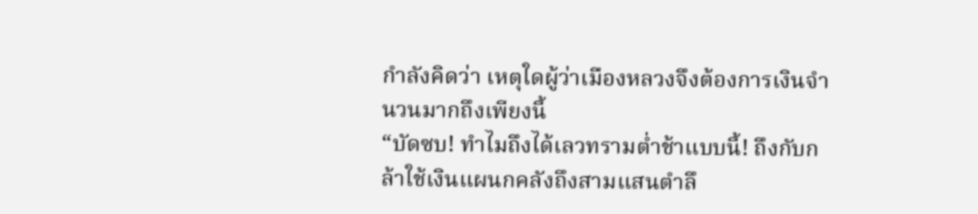กำลังคิดว่า เหตุใดผู้ว่าเมืองหลวงจึงต้องการเงินจำนวนมากถึงเพียงนี้
“บัดซบ! ทำไมถึงได้เลวทรามต่ำช้าแบบนี้! ถึงกับกล้าใช้เงินแผนกคลังถึงสามแสนตำลึ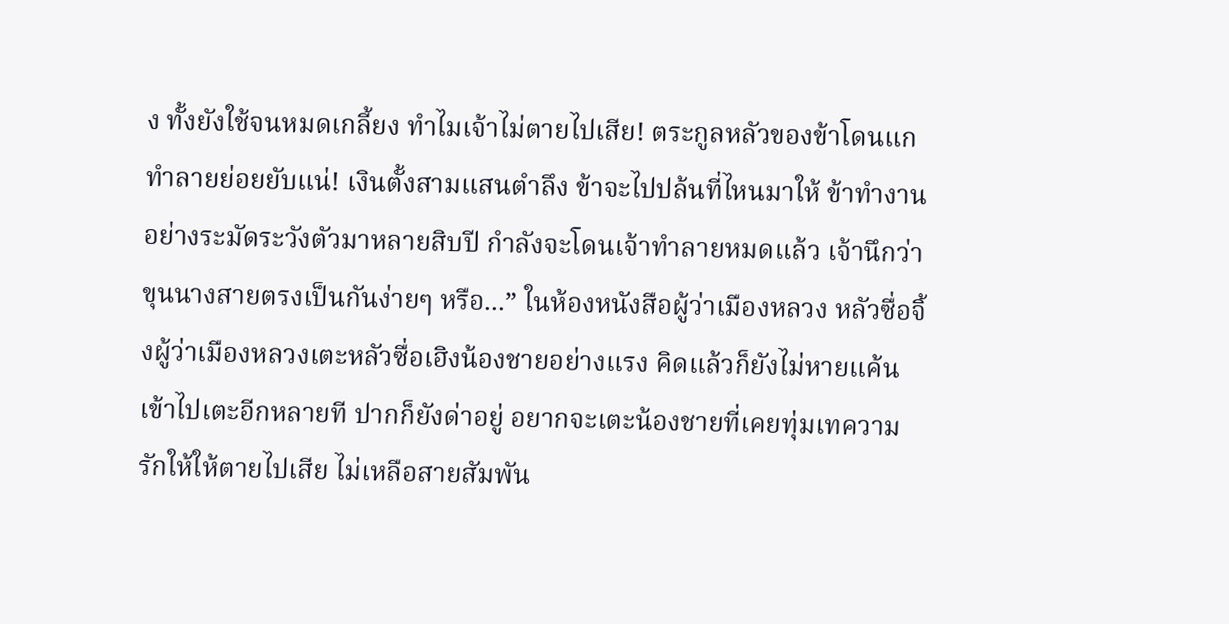ง ทั้งยังใช้จนหมดเกลี้ยง ทำไมเจ้าไม่ตายไปเสีย! ตระกูลหลัวของข้าโดนแกทำลายย่อยยับแน่! เงินตั้งสามแสนตำลึง ข้าจะไปปล้นที่ไหนมาให้ ข้าทำงานอย่างระมัดระวังตัวมาหลายสิบปี กำลังจะโดนเจ้าทำลายหมดแล้ว เจ้านึกว่าขุนนางสายตรงเป็นกันง่ายๆ หรือ...” ในห้องหนังสือผู้ว่าเมืองหลวง หลัวซื่อจิ้งผู้ว่าเมืองหลวงเตะหลัวซื่อเฮิงน้องชายอย่างแรง คิดแล้วก็ยังไม่หายแค้น เข้าไปเตะอีกหลายที ปากก็ยังด่าอยู่ อยากจะเตะน้องชายที่เคยทุ่มเทความรักให้ให้ตายไปเสีย ไม่เหลือสายสัมพัน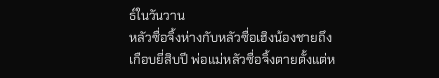ธ์ในวันวาน
หลัวซื่อจิ้งห่างกับหลัวซื่อเฮิงน้องชายถึงเกือบยี่สิบปี พ่อแม่หลัวซื่อจิ้งตายตั้งแต่ห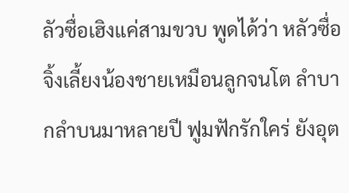ลัวซื่อเฮิงแค่สามขวบ พูดได้ว่า หลัวซื่อจิ้งเลี้ยงน้องชายเหมือนลูกจนโต ลำบากลำบนมาหลายปี ฟูมฟักรักใคร่ ยังอุต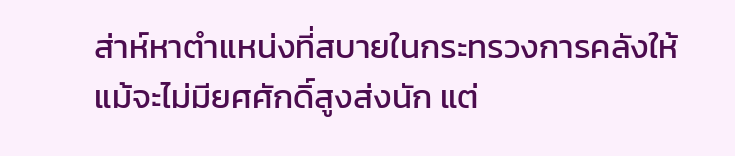ส่าห์หาตำแหน่งที่สบายในกระทรวงการคลังให้ แม้จะไม่มียศศักดิ์สูงส่งนัก แต่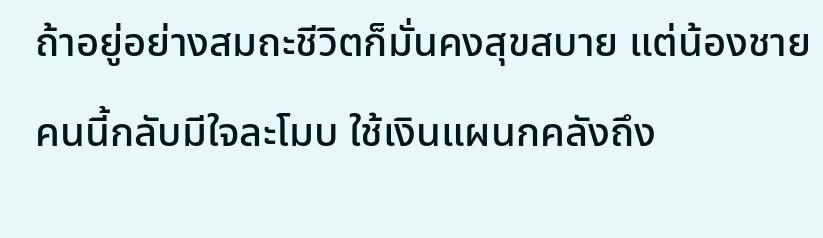ถ้าอยู่อย่างสมถะชีวิตก็มั่นคงสุขสบาย แต่น้องชายคนนี้กลับมีใจละโมบ ใช้เงินแผนกคลังถึง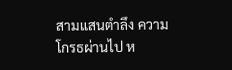สามแสนตำลึง ความโกรธผ่านไป ห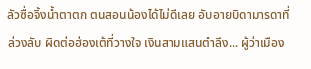ลัวซื่อจิ้งน้ำตาตก ตนสอนน้องได้ไม่ดีเลย อับอายบิดามารดาที่ล่วงลับ ผิดต่อฮ่องเต้ที่วางใจ เงินสามแสนตำลึง... ผู้ว่าเมือง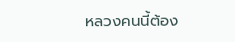หลวงคนนี้ต้อง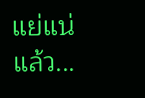แย่แน่แล้ว...